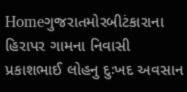Homeગુજરાતમોરબીટંકારાના હિરાપર ગામના નિવાસી પ્રકાશભાઈ લોહનુ દુઃખદ અવસાન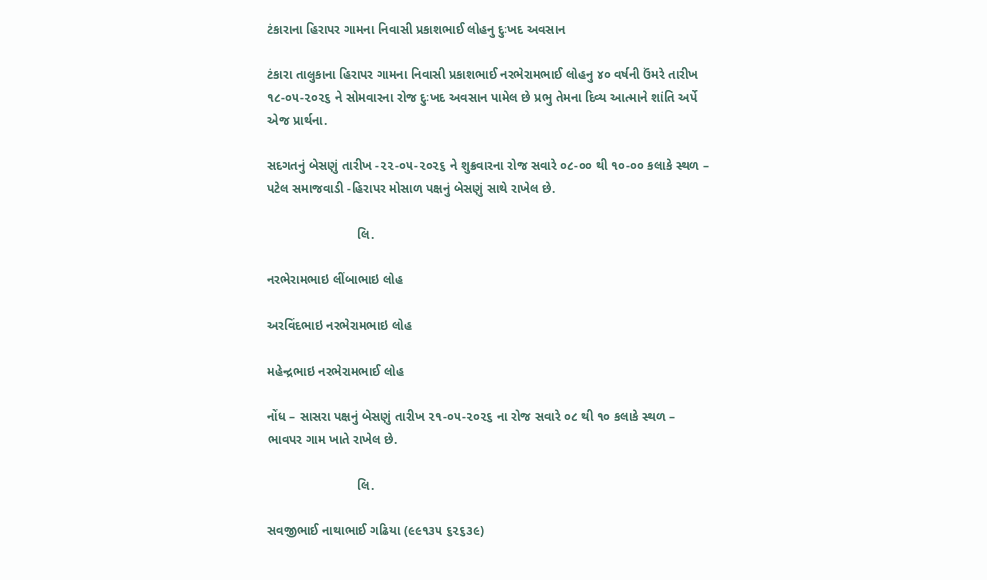ટંકારાના હિરાપર ગામના નિવાસી પ્રકાશભાઈ લોહનુ દુઃખદ અવસાન

ટંકારા તાલુકાના હિરાપર ગામના નિવાસી પ્રકાશભાઈ નરભેરામભાઈ લોહનુ ૪૦ વર્ષની ઉંમરે તારીખ ૧૮-૦૫-૨૦૨૬ ને સોમવારના રોજ દુઃખદ અવસાન પામેલ છે પ્રભુ તેમના દિવ્ય આત્માને શાંતિ અર્પે એજ પ્રાર્થના.

સદગતનું બેસણું તારીખ -૨૨-૦૫-૨૦૨૬ ને શુક્રવારના રોજ સવારે ૦૮-૦૦ થી ૧૦-૦૦ કલાકે સ્થળ – પટેલ સમાજવાડી -હિરાપર મોસાળ પક્ષનું બેસણું સાથે રાખેલ છે.

                         લિ.

નરભેરામભાઇ લીંબાભાઇ લોહ

અરવિંદભાઇ નરભેરામભાઇ લોહ

મહેન્દ્રભાઇ નરભેરામભાઈ લોહ

નોંધ – સાસરા પક્ષનું બેસણું તારીખ ૨૧-૦૫-૨૦૨૬ ના રોજ સવારે ૦૮ થી ૧૦ કલાકે સ્થળ – ભાવપર ગામ ખાતે રાખેલ છે.

                         લિ.

સવજીભાઈ નાથાભાઈ ગઢિયા (૯૯૧૩૫ ૬૨૬૩૯)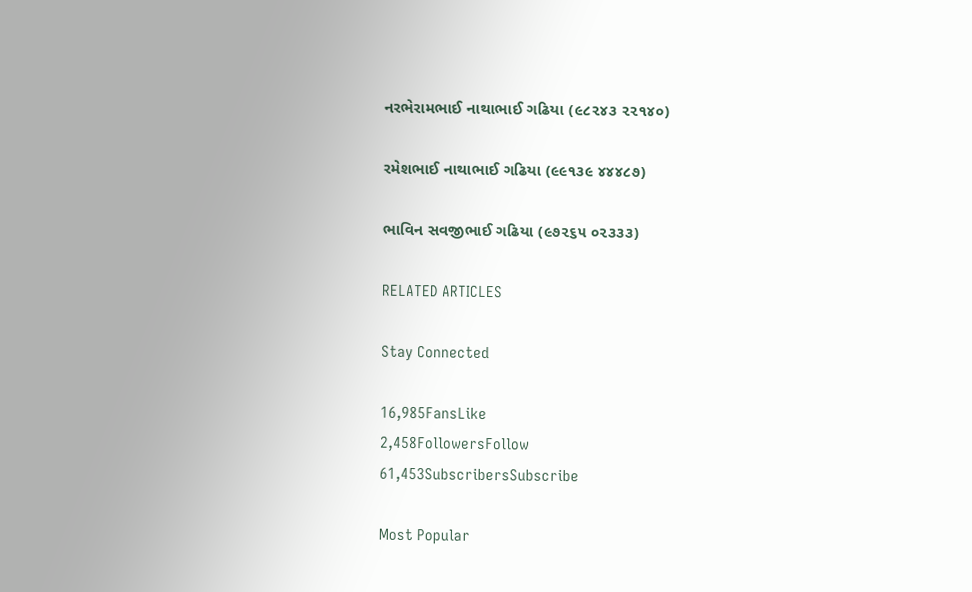નરભેરામભાઈ નાથાભાઈ ગઢિયા (૯૮૨૪૩ ૨૨૧૪૦)

રમેશભાઈ નાથાભાઈ ગઢિયા (૯૯૧૩૯ ૪૪૪૮૭)

ભાવિન સવજીભાઈ ગઢિયા (૯૭૨૬૫ ૦૨૩૩૩)

RELATED ARTICLES

Stay Connected

16,985FansLike
2,458FollowersFollow
61,453SubscribersSubscribe

Most Popular